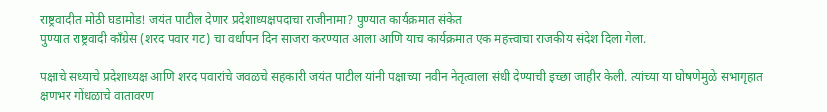राष्ट्रवादीत मोठी घडामोड! जयंत पाटील देणार प्रदेशाध्यक्षपदाचा राजीनामा? पुण्यात कार्यक्रमात संकेत
पुण्यात राष्ट्रवादी काँग्रेस (शरद पवार गट) चा वर्धापन दिन साजरा करण्यात आला आणि याच कार्यक्रमात एक महत्त्वाचा राजकीय संदेश दिला गेला.

पक्षाचे सध्याचे प्रदेशाध्यक्ष आणि शरद पवारांचे जवळचे सहकारी जयंत पाटील यांनी पक्षाच्या नवीन नेतृत्वाला संधी देण्याची इच्छा जाहीर केली. त्यांच्या या घोषणेमुळे सभागृहात क्षणभर गोंधळाचे वातावरण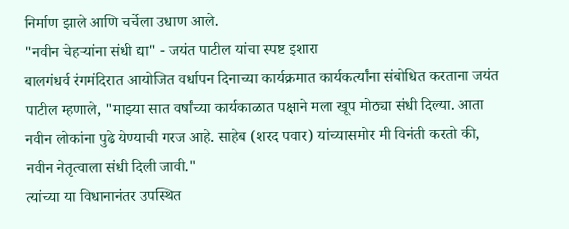निर्माण झाले आणि चर्चेला उधाण आले.
"नवीन चेहऱ्यांना संधी द्या" - जयंत पाटील यांचा स्पष्ट इशारा
बालगंधर्व रंगमंदिरात आयोजित वर्धापन दिनाच्या कार्यक्रमात कार्यकर्त्यांना संबोधित करताना जयंत पाटील म्हणाले, "माझ्या सात वर्षांच्या कार्यकाळात पक्षाने मला खूप मोठ्या संधी दिल्या. आता नवीन लोकांना पुढे येण्याची गरज आहे. साहेब (शरद पवार) यांच्यासमोर मी विनंती करतो की, नवीन नेतृत्वाला संधी दिली जावी."
त्यांच्या या विधानानंतर उपस्थित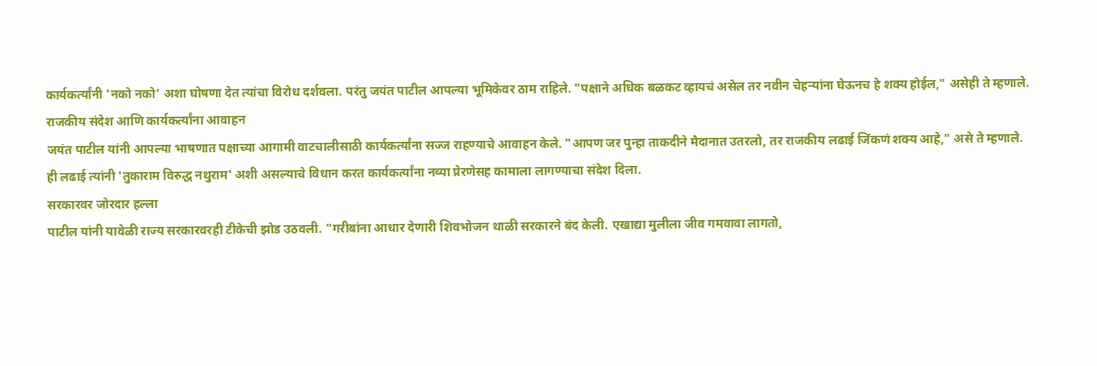कार्यकर्त्यांनी 'नको नको' अशा घोषणा देत त्यांचा विरोध दर्शवला. परंतु जयंत पाटील आपल्या भूमिकेवर ठाम राहिले. "पक्षाने अधिक बळकट व्हायचं असेल तर नवीन चेहऱ्यांना घेऊनच हे शक्य होईल," असेही ते म्हणाले.
राजकीय संदेश आणि कार्यकर्त्यांना आवाहन
जयंत पाटील यांनी आपल्या भाषणात पक्षाच्या आगामी वाटचालीसाठी कार्यकर्त्यांना सज्ज राहण्याचे आवाहन केले. "आपण जर पुन्हा ताकदीने मैदानात उतरलो, तर राजकीय लढाई जिंकणं शक्य आहे," असे ते म्हणाले. ही लढाई त्यांनी 'तुकाराम विरुद्ध नथुराम' अशी असल्याचे विधान करत कार्यकर्त्यांना नव्या प्रेरणेसह कामाला लागण्याचा संदेश दिला.
सरकारवर जोरदार हल्ला
पाटील यांनी यावेळी राज्य सरकारवरही टीकेची झोड उठवली. "गरीबांना आधार देणारी शिवभोजन थाळी सरकारने बंद केली. एखाद्या मुलीला जीव गमवावा लागतो,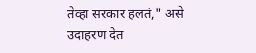तेव्हा सरकार हलतं," असे उदाहरण देत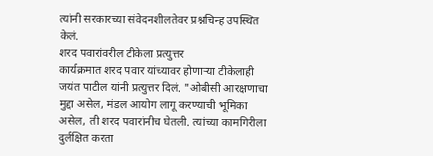त्यांनी सरकारच्या संवेदनशीलतेवर प्रश्नचिन्ह उपस्थित केलं.
शरद पवारांवरील टीकेला प्रत्युत्तर
कार्यक्रमात शरद पवार यांच्यावर होणाऱ्या टीकेलाही जयंत पाटील यांनी प्रत्युत्तर दिलं. "ओबीसी आरक्षणाचा मुद्दा असेल, मंडल आयोग लागू करण्याची भूमिका असेल, ती शरद पवारांनीच घेतली. त्यांच्या कामगिरीला दुर्लक्षित करता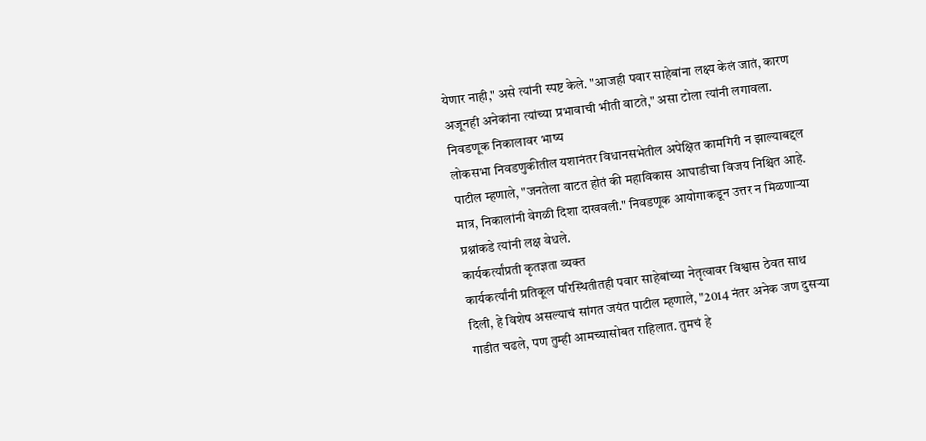येणार नाही," असे त्यांनी स्पष्ट केले. "आजही पवार साहेबांना लक्ष्य केलं जातं, कारण अजूनही अनेकांना त्यांच्या प्रभावाची भीती वाटते," असा टोला त्यांनी लगावला.
निवडणूक निकालावर भाष्य
लोकसभा निवडणुकीतील यशानंतर विधानसभेतील अपेक्षित कामगिरी न झाल्याबद्दल पाटील म्हणाले, "जनतेला वाटत होतं की महाविकास आघाडीचा विजय निश्चित आहे. मात्र, निकालांनी वेगळी दिशा दाखवली." निवडणूक आयोगाकडून उत्तर न मिळणाऱ्या प्रश्नांकडे त्यांनी लक्ष वेधले.
कार्यकर्त्यांप्रती कृतज्ञता व्यक्त
कार्यकर्त्यांनी प्रतिकूल परिस्थितीतही पवार साहेबांच्या नेतृत्वावर विश्वास ठेवत साथ दिली, हे विशेष असल्याचं सांगत जयंत पाटील म्हणाले, "2014 नंतर अनेक जण दुसऱ्या गाडीत चढले, पण तुम्ही आमच्यासोबत राहिलात. तुमचं हे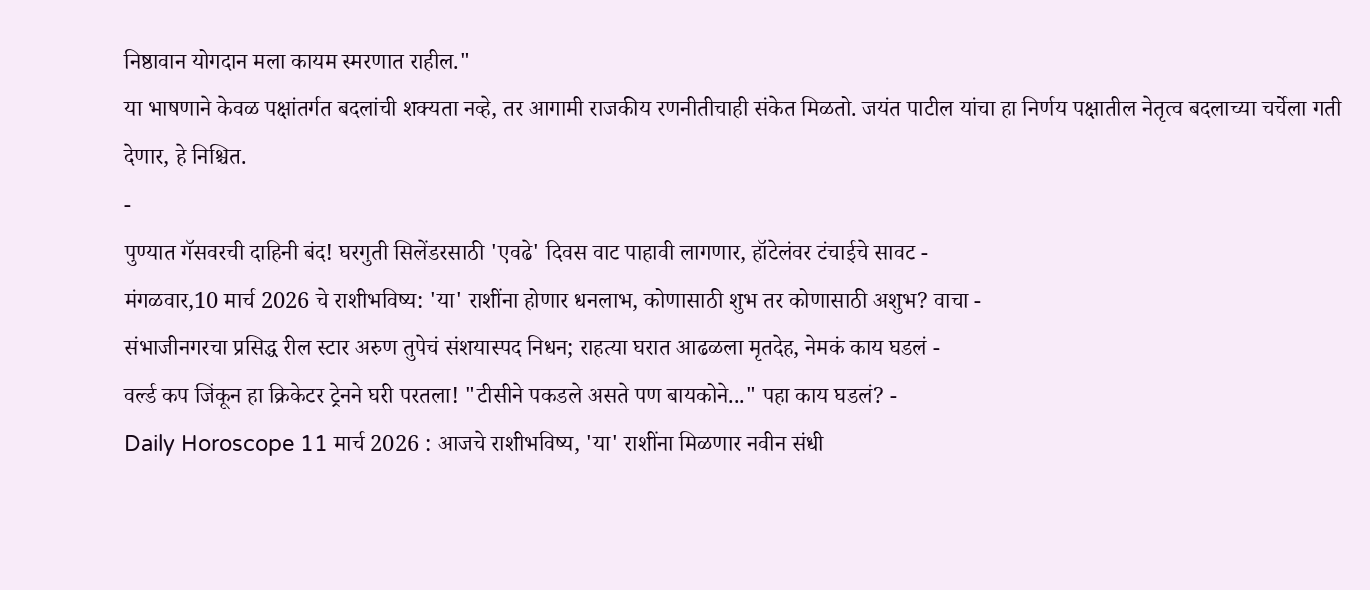निष्ठावान योगदान मला कायम स्मरणात राहील."
या भाषणाने केवळ पक्षांतर्गत बदलांची शक्यता नव्हे, तर आगामी राजकीय रणनीतीचाही संकेत मिळतो. जयंत पाटील यांचा हा निर्णय पक्षातील नेतृत्व बदलाच्या चर्चेला गती देणार, हे निश्चित.
-
पुण्यात गॅसवरची दाहिनी बंद! घरगुती सिलेंडरसाठी 'एवढे' दिवस वाट पाहावी लागणार, हॉटेलंवर टंचाईचे सावट -
मंगळवार,10 मार्च 2026 चे राशीभविष्य: 'या' राशींना होणार धनलाभ, कोणासाठी शुभ तर कोणासाठी अशुभ? वाचा -
संभाजीनगरचा प्रसिद्ध रील स्टार अरुण तुपेचं संशयास्पद निधन; राहत्या घरात आढळला मृतदेह, नेमकं काय घडलं -
वर्ल्ड कप जिंकून हा क्रिकेटर ट्रेनने घरी परतला! "टीसीने पकडले असते पण बायकोने..." पहा काय घडलं? -
Daily Horoscope 11 मार्च 2026 : आजचे राशीभविष्य, 'या' राशींना मिळणार नवीन संधी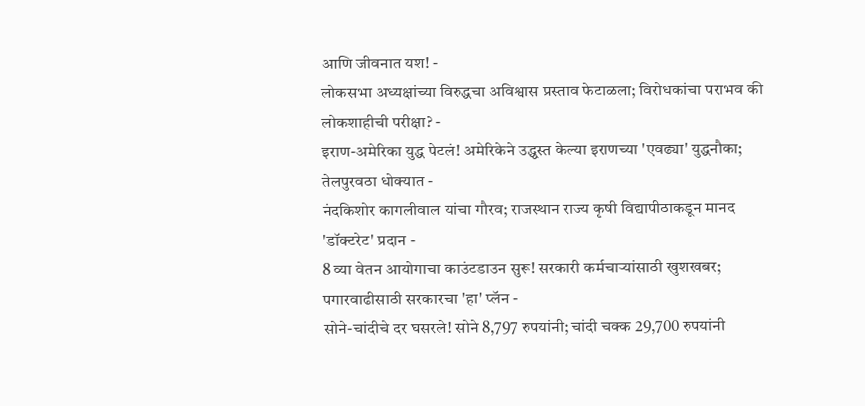आणि जीवनात यश! -
लोकसभा अध्यक्षांच्या विरुद्धचा अविश्वास प्रस्ताव फेटाळला; विरोधकांचा पराभव की लोकशाहीची परीक्षा? -
इराण-अमेरिका युद्ध पेटलं! अमेरिकेने उद्ध्वस्त केल्या इराणच्या 'एवढ्या' युद्धनौका; तेलपुरवठा धोक्यात -
नंदकिशोर कागलीवाल यांचा गौरव; राजस्थान राज्य कृषी विद्यापीठाकडून मानद 'डॉक्टरेट' प्रदान -
8 व्या वेतन आयोगाचा काउंटडाउन सुरू! सरकारी कर्मचाऱ्यांसाठी खुशखबर; पगारवाढीसाठी सरकारचा 'हा' प्लॅन -
सोने-चांदीचे दर घसरले! सोने 8,797 रुपयांनी; चांदी चक्क 29,700 रुपयांनी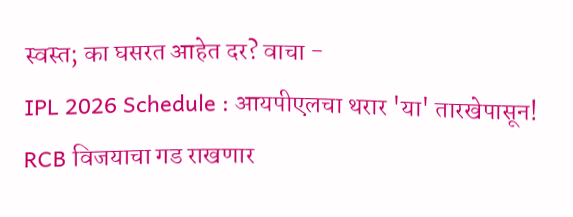स्वस्त; का घसरत आहेत दर? वाचा -
IPL 2026 Schedule : आयपीएलचा थरार 'या' तारखेपासून! RCB विजयाचा गड राखणार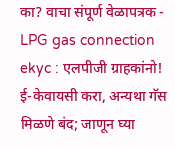का? वाचा संपूर्ण वेळापत्रक -
LPG gas connection ekyc : एलपीजी ग्राहकांनो! ई-केवायसी करा, अन्यथा गॅस मिळणे बंद; जाणून घ्या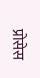प्रोसेस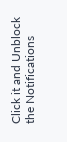Click it and Unblock the Notifications